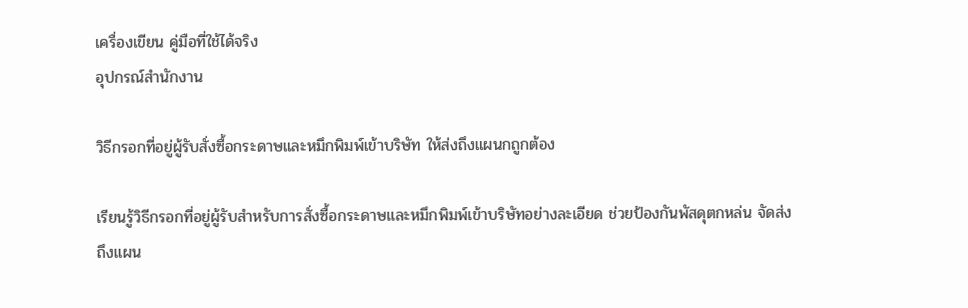เครื่องเขียน คู่มือที่ใช้ได้จริง
อุปกรณ์สำนักงาน

วิธีกรอกที่อยู่ผู้รับสั่งซื้อกระดาษและหมึกพิมพ์เข้าบริษัท ให้ส่งถึงแผนกถูกต้อง

เรียนรู้วิธีกรอกที่อยู่ผู้รับสำหรับการสั่งซื้อกระดาษและหมึกพิมพ์เข้าบริษัทอย่างละเอียด ช่วยป้องกันพัสดุตกหล่น จัดส่งถึงแผน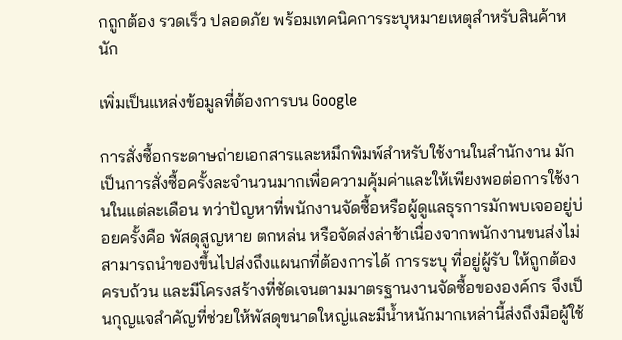กถูกต้อง รวดเร็ว ปลอดภัย พร้อมเทคนิคการระบุหมายเหตุสำหรับสินค้าหนัก

เพิ่มเป็นแหล่งข้อมูลที่ต้องการบน Google

การสั่งซื้อกระดาษถ่ายเอกสารและหมึกพิมพ์สำหรับใช้งานในสำนักงาน มักเป็นการสั่งซื้อครั้งละจำนวนมากเพื่อความคุ้มค่าและให้เพียงพอต่อการใช้งานในแต่ละเดือน ทว่าปัญหาที่พนักงานจัดซื้อหรือผู้ดูแลธุรการมักพบเจออยู่บ่อยครั้งคือ พัสดุสูญหาย ตกหล่น หรือจัดส่งล่าช้าเนื่องจากพนักงานขนส่งไม่สามารถนำของขึ้นไปส่งถึงแผนกที่ต้องการได้ การระบุ ที่อยู่ผู้รับ ให้ถูกต้อง ครบถ้วน และมีโครงสร้างที่ชัดเจนตามมาตรฐานงานจัดซื้อขององค์กร จึงเป็นกุญแจสำคัญที่ช่วยให้พัสดุขนาดใหญ่และมีน้ำหนักมากเหล่านี้ส่งถึงมือผู้ใช้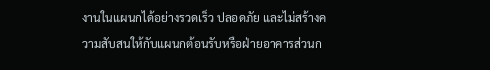งานในแผนกได้อย่างรวดเร็ว ปลอดภัย และไม่สร้างความสับสนให้กับแผนกต้อนรับหรือฝ่ายอาคารส่วนก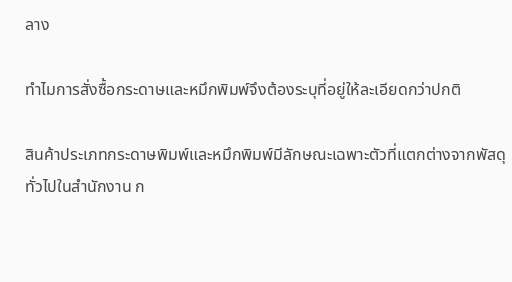ลาง

ทำไมการสั่งซื้อกระดาษและหมึกพิมพ์จึงต้องระบุที่อยู่ให้ละเอียดกว่าปกติ

สินค้าประเภทกระดาษพิมพ์และหมึกพิมพ์มีลักษณะเฉพาะตัวที่แตกต่างจากพัสดุทั่วไปในสำนักงาน ก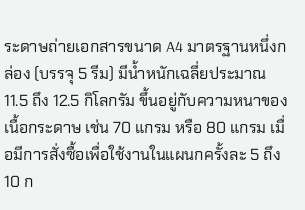ระดาษถ่ายเอกสารขนาด A4 มาตรฐานหนึ่งกล่อง (บรรจุ 5 รีม) มีน้ำหนักเฉลี่ยประมาณ 11.5 ถึง 12.5 กิโลกรัม ขึ้นอยู่กับความหนาของเนื้อกระดาษ เช่น 70 แกรม หรือ 80 แกรม เมื่อมีการสั่งซื้อเพื่อใช้งานในแผนกครั้งละ 5 ถึง 10 ก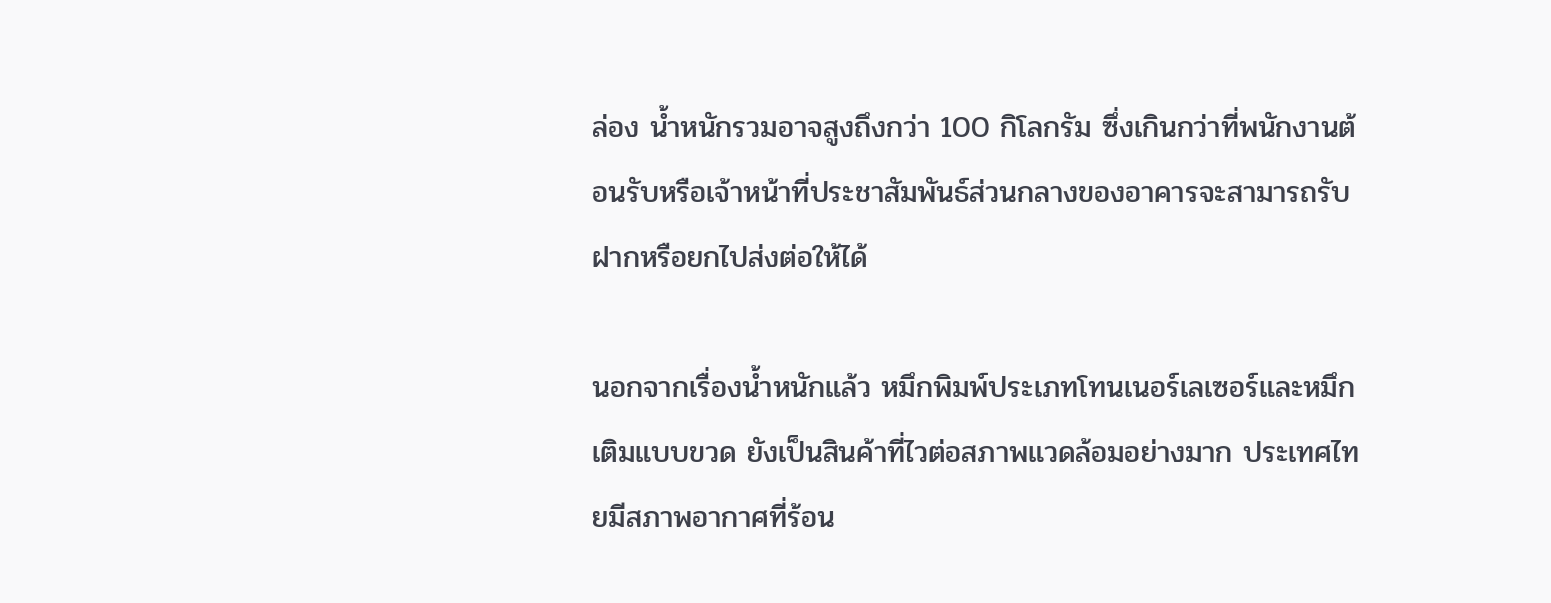ล่อง น้ำหนักรวมอาจสูงถึงกว่า 100 กิโลกรัม ซึ่งเกินกว่าที่พนักงานต้อนรับหรือเจ้าหน้าที่ประชาสัมพันธ์ส่วนกลางของอาคารจะสามารถรับฝากหรือยกไปส่งต่อให้ได้

นอกจากเรื่องน้ำหนักแล้ว หมึกพิมพ์ประเภทโทนเนอร์เลเซอร์และหมึกเติมแบบขวด ยังเป็นสินค้าที่ไวต่อสภาพแวดล้อมอย่างมาก ประเทศไทยมีสภาพอากาศที่ร้อน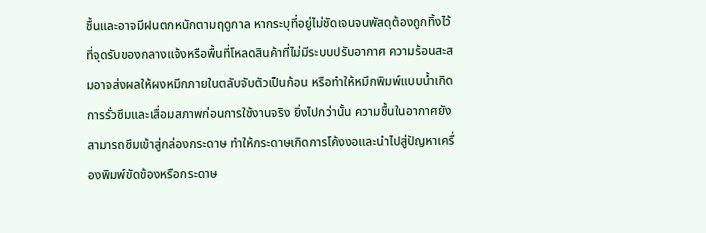ชื้นและอาจมีฝนตกหนักตามฤดูกาล หากระบุที่อยู่ไม่ชัดเจนจนพัสดุต้องถูกทิ้งไว้ที่จุดรับของกลางแจ้งหรือพื้นที่โหลดสินค้าที่ไม่มีระบบปรับอากาศ ความร้อนสะสมอาจส่งผลให้ผงหมึกภายในตลับจับตัวเป็นก้อน หรือทำให้หมึกพิมพ์แบบน้ำเกิดการรั่วซึมและเสื่อมสภาพก่อนการใช้งานจริง ยิ่งไปกว่านั้น ความชื้นในอากาศยังสามารถซึมเข้าสู่กล่องกระดาษ ทำให้กระดาษเกิดการโค้งงอและนำไปสู่ปัญหาเครื่องพิมพ์ขัดข้องหรือกระดาษ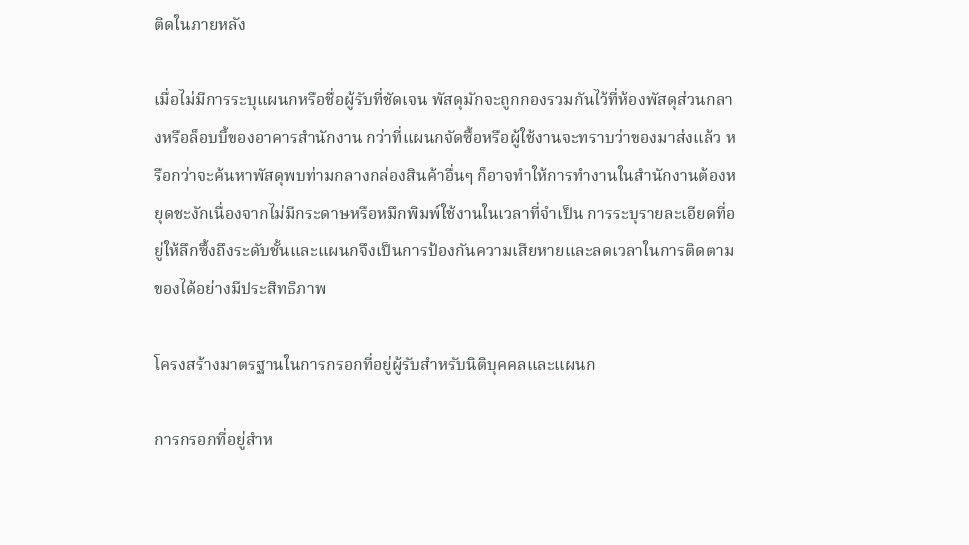ติดในภายหลัง

เมื่อไม่มีการระบุแผนกหรือชื่อผู้รับที่ชัดเจน พัสดุมักจะถูกกองรวมกันไว้ที่ห้องพัสดุส่วนกลางหรือล็อบบี้ของอาคารสำนักงาน กว่าที่แผนกจัดซื้อหรือผู้ใช้งานจะทราบว่าของมาส่งแล้ว หรือกว่าจะค้นหาพัสดุพบท่ามกลางกล่องสินค้าอื่นๆ ก็อาจทำให้การทำงานในสำนักงานต้องหยุดชะงักเนื่องจากไม่มีกระดาษหรือหมึกพิมพ์ใช้งานในเวลาที่จำเป็น การระบุรายละเอียดที่อยู่ให้ลึกซึ้งถึงระดับชั้นและแผนกจึงเป็นการป้องกันความเสียหายและลดเวลาในการติดตามของได้อย่างมีประสิทธิภาพ

โครงสร้างมาตรฐานในการกรอกที่อยู่ผู้รับสำหรับนิติบุคคลและแผนก

การกรอกที่อยู่สำห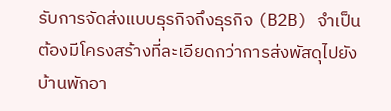รับการจัดส่งแบบธุรกิจถึงธุรกิจ (B2B) จำเป็นต้องมีโครงสร้างที่ละเอียดกว่าการส่งพัสดุไปยังบ้านพักอา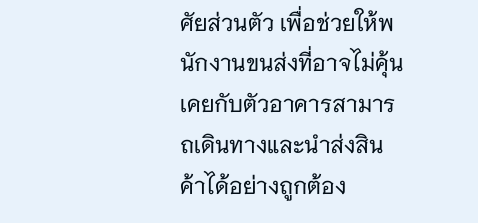ศัยส่วนตัว เพื่อช่วยให้พนักงานขนส่งที่อาจไม่คุ้นเคยกับตัวอาคารสามารถเดินทางและนำส่งสินค้าได้อย่างถูกต้อง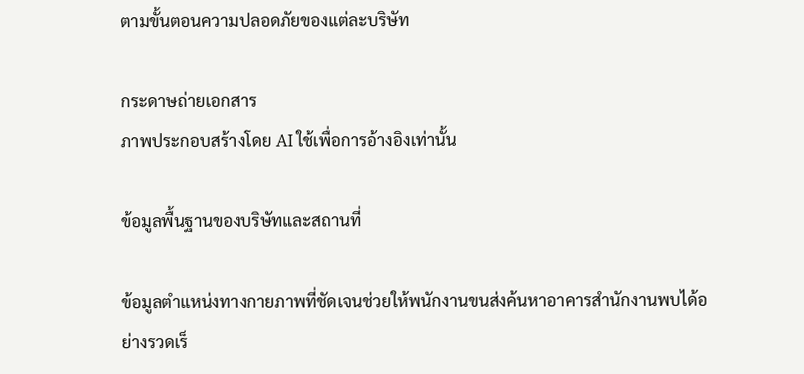ตามขั้นตอนความปลอดภัยของแต่ละบริษัท

กระดาษถ่ายเอกสาร
ภาพประกอบสร้างโดย AI ใช้เพื่อการอ้างอิงเท่านั้น

ข้อมูลพื้นฐานของบริษัทและสถานที่

ข้อมูลตำแหน่งทางกายภาพที่ชัดเจนช่วยให้พนักงานขนส่งค้นหาอาคารสำนักงานพบได้อย่างรวดเร็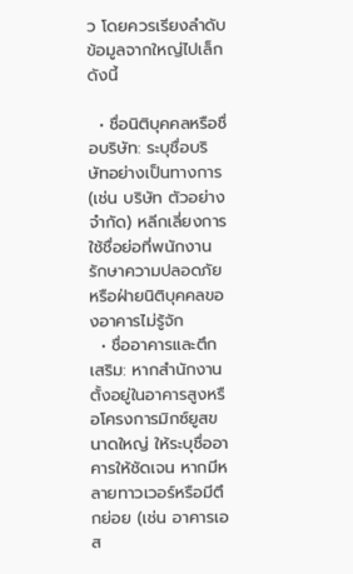ว โดยควรเรียงลำดับข้อมูลจากใหญ่ไปเล็กดังนี้

  • ชื่อนิติบุคคลหรือชื่อบริษัท: ระบุชื่อบริษัทอย่างเป็นทางการ (เช่น บริษัท ตัวอย่าง จำกัด) หลีกเลี่ยงการใช้ชื่อย่อที่พนักงานรักษาความปลอดภัยหรือฝ่ายนิติบุคคลของอาคารไม่รู้จัก
  • ชื่ออาคารและตึกเสริม: หากสำนักงานตั้งอยู่ในอาคารสูงหรือโครงการมิกซ์ยูสขนาดใหญ่ ให้ระบุชื่ออาคารให้ชัดเจน หากมีหลายทาวเวอร์หรือมีตึกย่อย (เช่น อาคารเอส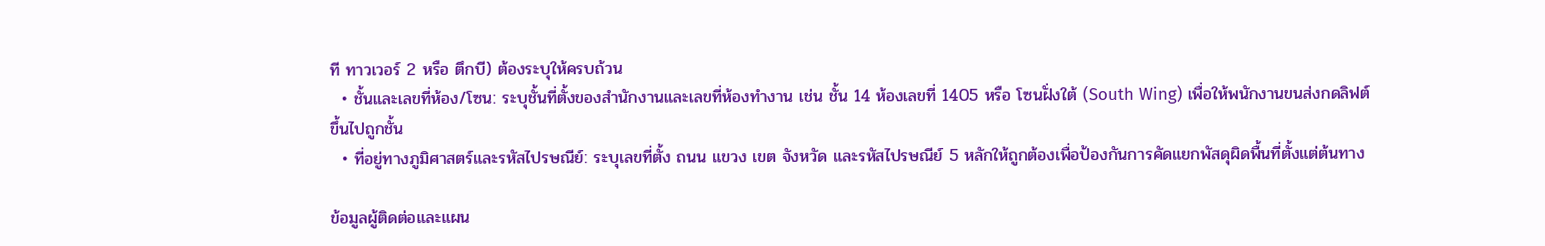ที ทาวเวอร์ 2 หรือ ตึกบี) ต้องระบุให้ครบถ้วน
  • ชั้นและเลขที่ห้อง/โซน: ระบุชั้นที่ตั้งของสำนักงานและเลขที่ห้องทำงาน เช่น ชั้น 14 ห้องเลขที่ 1405 หรือ โซนฝั่งใต้ (South Wing) เพื่อให้พนักงานขนส่งกดลิฟต์ขึ้นไปถูกชั้น
  • ที่อยู่ทางภูมิศาสตร์และรหัสไปรษณีย์: ระบุเลขที่ตั้ง ถนน แขวง เขต จังหวัด และรหัสไปรษณีย์ 5 หลักให้ถูกต้องเพื่อป้องกันการคัดแยกพัสดุผิดพื้นที่ตั้งแต่ต้นทาง

ข้อมูลผู้ติดต่อและแผน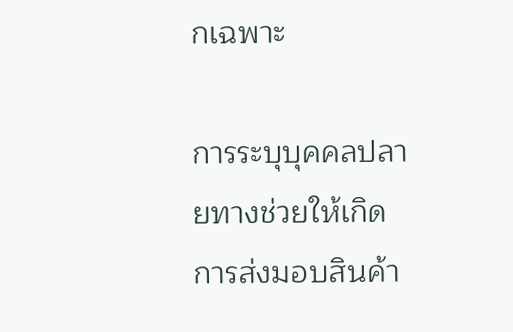กเฉพาะ

การระบุบุคคลปลายทางช่วยให้เกิดการส่งมอบสินค้า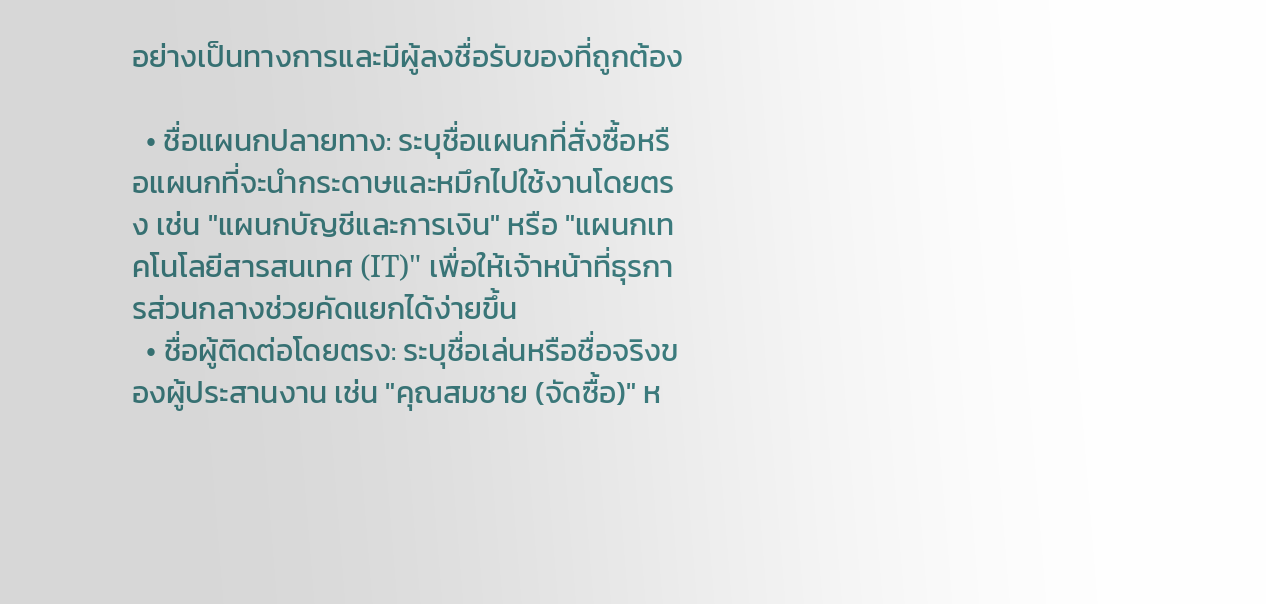อย่างเป็นทางการและมีผู้ลงชื่อรับของที่ถูกต้อง

  • ชื่อแผนกปลายทาง: ระบุชื่อแผนกที่สั่งซื้อหรือแผนกที่จะนำกระดาษและหมึกไปใช้งานโดยตรง เช่น "แผนกบัญชีและการเงิน" หรือ "แผนกเทคโนโลยีสารสนเทศ (IT)" เพื่อให้เจ้าหน้าที่ธุรการส่วนกลางช่วยคัดแยกได้ง่ายขึ้น
  • ชื่อผู้ติดต่อโดยตรง: ระบุชื่อเล่นหรือชื่อจริงของผู้ประสานงาน เช่น "คุณสมชาย (จัดซื้อ)" ห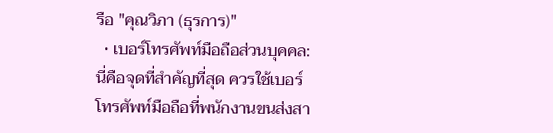รือ "คุณวิภา (ธุรการ)"
  • เบอร์โทรศัพท์มือถือส่วนบุคคล: นี่คือจุดที่สำคัญที่สุด ควรใช้เบอร์โทรศัพท์มือถือที่พนักงานขนส่งสา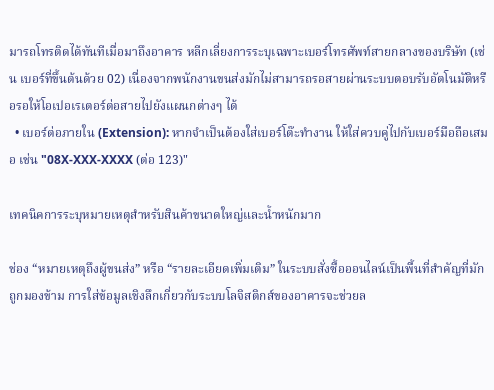มารถโทรติดได้ทันทีเมื่อมาถึงอาคาร หลีกเลี่ยงการระบุเฉพาะเบอร์โทรศัพท์สายกลางของบริษัท (เช่น เบอร์ที่ขึ้นต้นด้วย 02) เนื่องจากพนักงานขนส่งมักไม่สามารถรอสายผ่านระบบตอบรับอัตโนมัติหรือรอให้โอเปอเรเตอร์ต่อสายไปยังแผนกต่างๆ ได้
  • เบอร์ต่อภายใน (Extension): หากจำเป็นต้องใส่เบอร์โต๊ะทำงาน ให้ใส่ควบคู่ไปกับเบอร์มือถือเสมอ เช่น "08X-XXX-XXXX (ต่อ 123)"

เทคนิคการระบุหมายเหตุสำหรับสินค้าขนาดใหญ่และน้ำหนักมาก

ช่อง “หมายเหตุถึงผู้ขนส่ง” หรือ “รายละเอียดเพิ่มเติม” ในระบบสั่งซื้อออนไลน์เป็นพื้นที่สำคัญที่มักถูกมองข้าม การใส่ข้อมูลเชิงลึกเกี่ยวกับระบบโลจิสติกส์ของอาคารจะช่วยล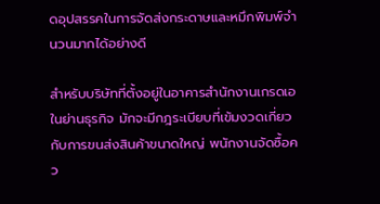ดอุปสรรคในการจัดส่งกระดาษและหมึกพิมพ์จำนวนมากได้อย่างดี

สำหรับบริษัทที่ตั้งอยู่ในอาคารสำนักงานเกรดเอในย่านธุรกิจ มักจะมีกฎระเบียบที่เข้มงวดเกี่ยวกับการขนส่งสินค้าขนาดใหญ่ พนักงานจัดซื้อคว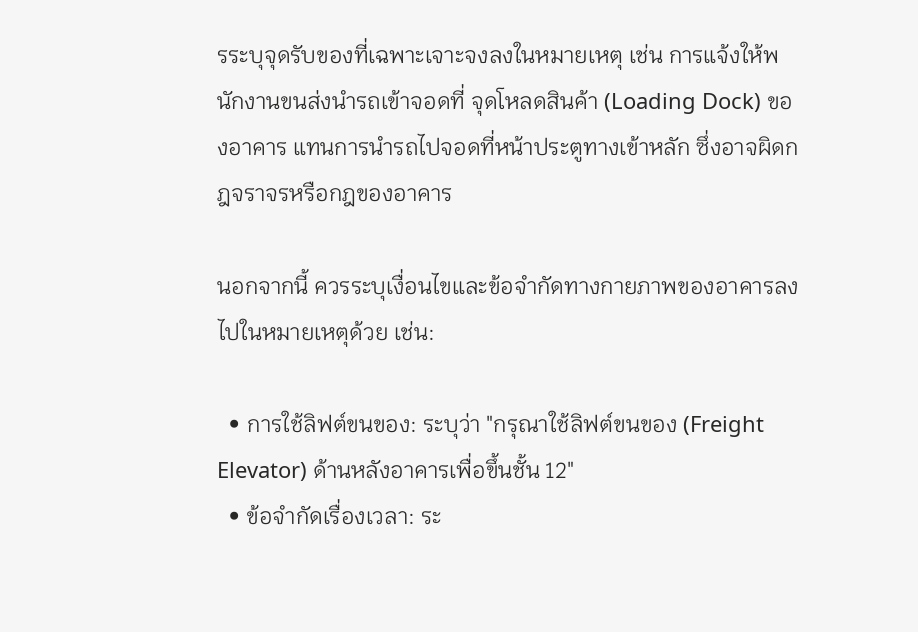รระบุจุดรับของที่เฉพาะเจาะจงลงในหมายเหตุ เช่น การแจ้งให้พนักงานขนส่งนำรถเข้าจอดที่ จุดโหลดสินค้า (Loading Dock) ของอาคาร แทนการนำรถไปจอดที่หน้าประตูทางเข้าหลัก ซึ่งอาจผิดกฎจราจรหรือกฎของอาคาร

นอกจากนี้ ควรระบุเงื่อนไขและข้อจำกัดทางกายภาพของอาคารลงไปในหมายเหตุด้วย เช่น:

  • การใช้ลิฟต์ขนของ: ระบุว่า "กรุณาใช้ลิฟต์ขนของ (Freight Elevator) ด้านหลังอาคารเพื่อขึ้นชั้น 12"
  • ข้อจำกัดเรื่องเวลา: ระ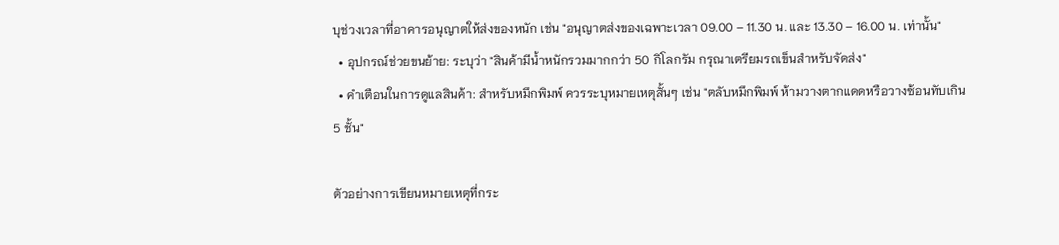บุช่วงเวลาที่อาคารอนุญาตให้ส่งของหนัก เช่น "อนุญาตส่งของเฉพาะเวลา 09.00 – 11.30 น. และ 13.30 – 16.00 น. เท่านั้น"
  • อุปกรณ์ช่วยขนย้าย: ระบุว่า "สินค้ามีน้ำหนักรวมมากกว่า 50 กิโลกรัม กรุณาเตรียมรถเข็นสำหรับจัดส่ง"
  • คำเตือนในการดูแลสินค้า: สำหรับหมึกพิมพ์ ควรระบุหมายเหตุสั้นๆ เช่น "ตลับหมึกพิมพ์ ห้ามวางตากแดดหรือวางซ้อนทับเกิน 5 ชั้น"

ตัวอย่างการเขียนหมายเหตุที่กระ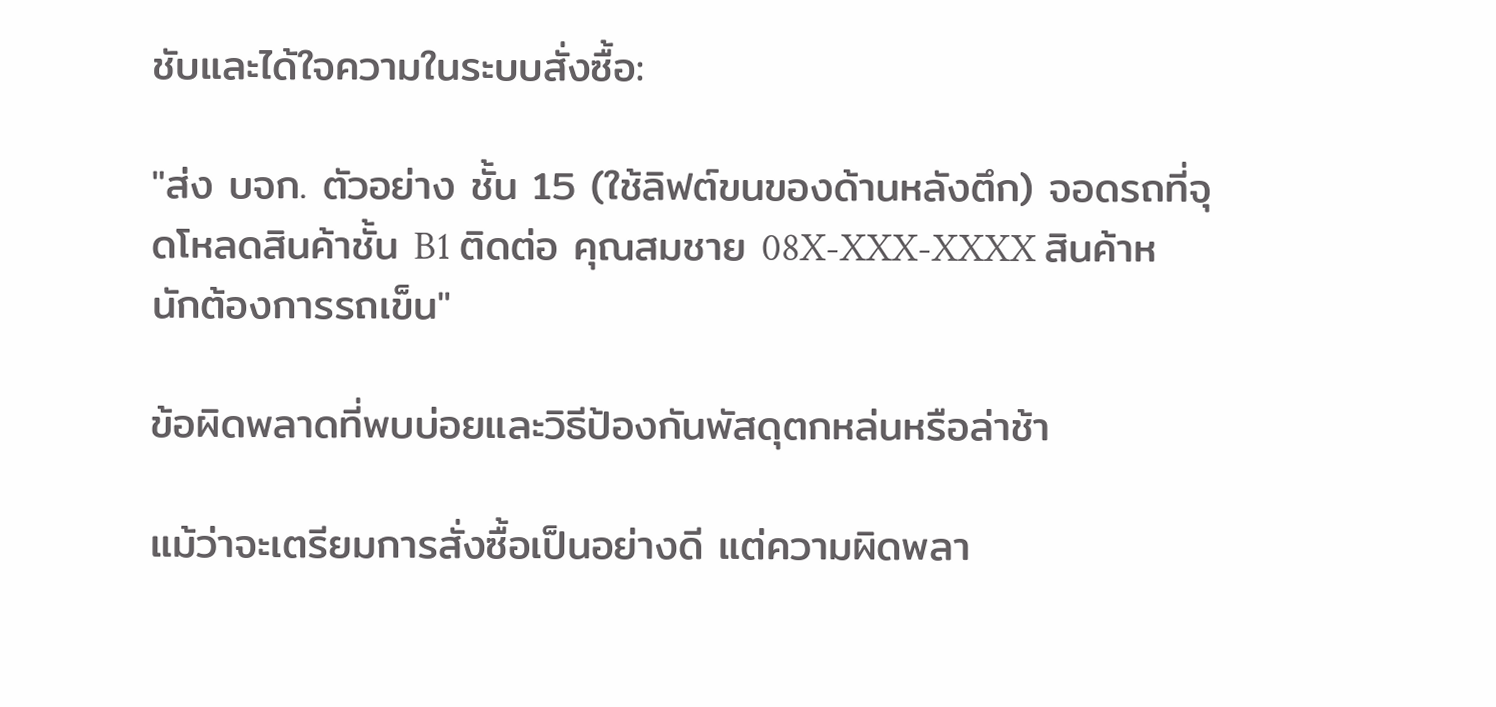ชับและได้ใจความในระบบสั่งซื้อ:

"ส่ง บจก. ตัวอย่าง ชั้น 15 (ใช้ลิฟต์ขนของด้านหลังตึก) จอดรถที่จุดโหลดสินค้าชั้น B1 ติดต่อ คุณสมชาย 08X-XXX-XXXX สินค้าหนักต้องการรถเข็น"

ข้อผิดพลาดที่พบบ่อยและวิธีป้องกันพัสดุตกหล่นหรือล่าช้า

แม้ว่าจะเตรียมการสั่งซื้อเป็นอย่างดี แต่ความผิดพลา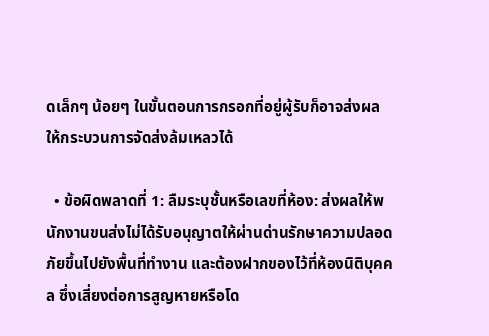ดเล็กๆ น้อยๆ ในขั้นตอนการกรอกที่อยู่ผู้รับก็อาจส่งผลให้กระบวนการจัดส่งล้มเหลวได้

  • ข้อผิดพลาดที่ 1: ลืมระบุชั้นหรือเลขที่ห้อง: ส่งผลให้พนักงานขนส่งไม่ได้รับอนุญาตให้ผ่านด่านรักษาความปลอดภัยขึ้นไปยังพื้นที่ทำงาน และต้องฝากของไว้ที่ห้องนิติบุคคล ซึ่งเสี่ยงต่อการสูญหายหรือโด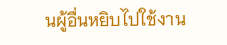นผู้อื่นหยิบไปใช้งาน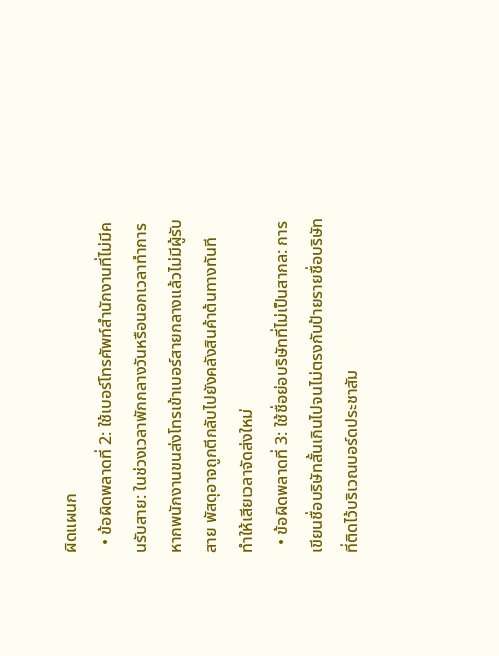ผิดแผนก
  • ข้อผิดพลาดที่ 2: ใช้เบอร์โทรศัพท์สำนักงานที่ไม่มีคนรับสาย: ในช่วงเวลาพักกลางวันหรือนอกเวลาทำการ หากพนักงานขนส่งโทรเข้าเบอร์สายกลางแล้วไม่มีผู้รับสาย พัสดุอาจถูกตีกลับไปยังคลังสินค้าต้นทางทันที ทำให้เสียเวลาจัดส่งใหม่
  • ข้อผิดพลาดที่ 3: ใช้ชื่อย่อบริษัทที่ไม่เป็นสากล: การเขียนชื่อบริษัทสั้นเกินไปจนไม่ตรงกับป้ายรายชื่อบริษัทที่ติดไว้บริเวณบอร์ดประชาสัม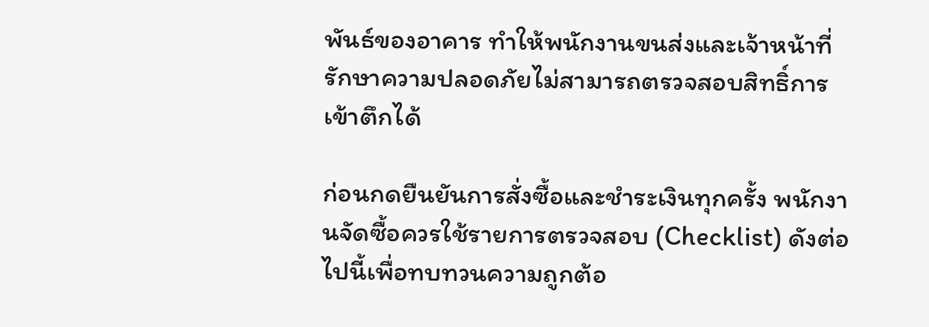พันธ์ของอาคาร ทำให้พนักงานขนส่งและเจ้าหน้าที่รักษาความปลอดภัยไม่สามารถตรวจสอบสิทธิ์การเข้าตึกได้

ก่อนกดยืนยันการสั่งซื้อและชำระเงินทุกครั้ง พนักงานจัดซื้อควรใช้รายการตรวจสอบ (Checklist) ดังต่อไปนี้เพื่อทบทวนความถูกต้อ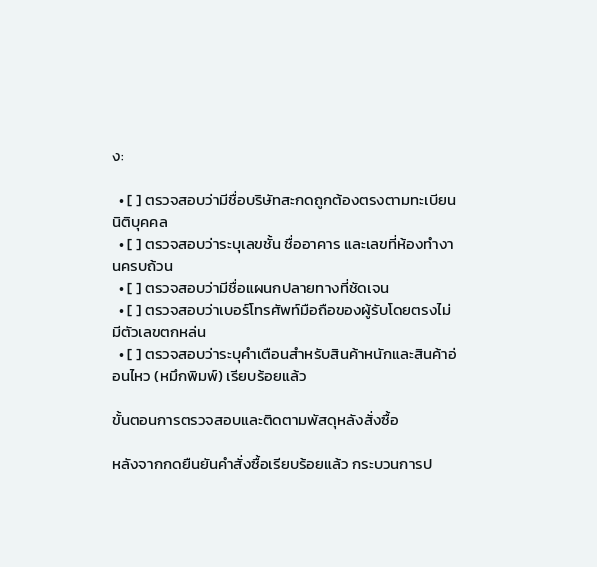ง:

  • [ ] ตรวจสอบว่ามีชื่อบริษัทสะกดถูกต้องตรงตามทะเบียนนิติบุคคล
  • [ ] ตรวจสอบว่าระบุเลขชั้น ชื่ออาคาร และเลขที่ห้องทำงานครบถ้วน
  • [ ] ตรวจสอบว่ามีชื่อแผนกปลายทางที่ชัดเจน
  • [ ] ตรวจสอบว่าเบอร์โทรศัพท์มือถือของผู้รับโดยตรงไม่มีตัวเลขตกหล่น
  • [ ] ตรวจสอบว่าระบุคำเตือนสำหรับสินค้าหนักและสินค้าอ่อนไหว (หมึกพิมพ์) เรียบร้อยแล้ว

ขั้นตอนการตรวจสอบและติดตามพัสดุหลังสั่งซื้อ

หลังจากกดยืนยันคำสั่งซื้อเรียบร้อยแล้ว กระบวนการป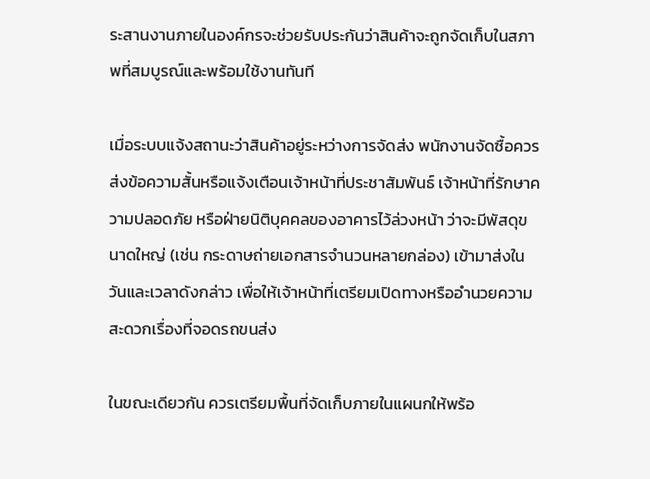ระสานงานภายในองค์กรจะช่วยรับประกันว่าสินค้าจะถูกจัดเก็บในสภาพที่สมบูรณ์และพร้อมใช้งานทันที

เมื่อระบบแจ้งสถานะว่าสินค้าอยู่ระหว่างการจัดส่ง พนักงานจัดซื้อควรส่งข้อความสั้นหรือแจ้งเตือนเจ้าหน้าที่ประชาสัมพันธ์ เจ้าหน้าที่รักษาความปลอดภัย หรือฝ่ายนิติบุคคลของอาคารไว้ล่วงหน้า ว่าจะมีพัสดุขนาดใหญ่ (เช่น กระดาษถ่ายเอกสารจำนวนหลายกล่อง) เข้ามาส่งในวันและเวลาดังกล่าว เพื่อให้เจ้าหน้าที่เตรียมเปิดทางหรืออำนวยความสะดวกเรื่องที่จอดรถขนส่ง

ในขณะเดียวกัน ควรเตรียมพื้นที่จัดเก็บภายในแผนกให้พร้อ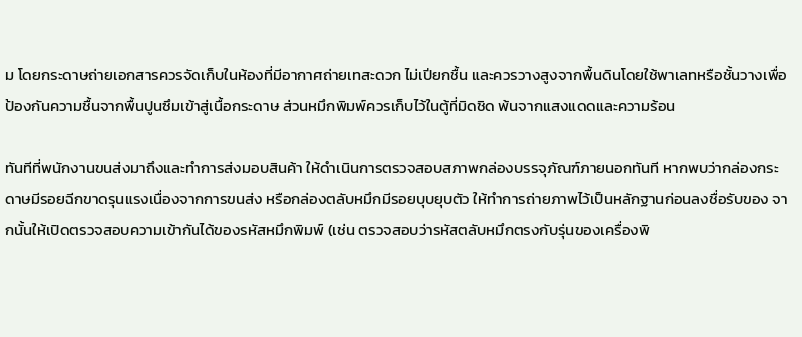ม โดยกระดาษถ่ายเอกสารควรจัดเก็บในห้องที่มีอากาศถ่ายเทสะดวก ไม่เปียกชื้น และควรวางสูงจากพื้นดินโดยใช้พาเลทหรือชั้นวางเพื่อป้องกันความชื้นจากพื้นปูนซึมเข้าสู่เนื้อกระดาษ ส่วนหมึกพิมพ์ควรเก็บไว้ในตู้ที่มิดชิด พ้นจากแสงแดดและความร้อน

ทันทีที่พนักงานขนส่งมาถึงและทำการส่งมอบสินค้า ให้ดำเนินการตรวจสอบสภาพกล่องบรรจุภัณฑ์ภายนอกทันที หากพบว่ากล่องกระดาษมีรอยฉีกขาดรุนแรงเนื่องจากการขนส่ง หรือกล่องตลับหมึกมีรอยบุบยุบตัว ให้ทำการถ่ายภาพไว้เป็นหลักฐานก่อนลงชื่อรับของ จากนั้นให้เปิดตรวจสอบความเข้ากันได้ของรหัสหมึกพิมพ์ (เช่น ตรวจสอบว่ารหัสตลับหมึกตรงกับรุ่นของเครื่องพิ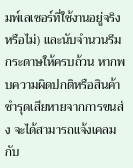มพ์เลเซอร์ที่ใช้งานอยู่จริงหรือไม่) และนับจำนวนรีมกระดาษให้ครบถ้วน หากพบความผิดปกติหรือสินค้าชำรุดเสียหายจากการขนส่ง จะได้สามารถแจ้งเคลมกับ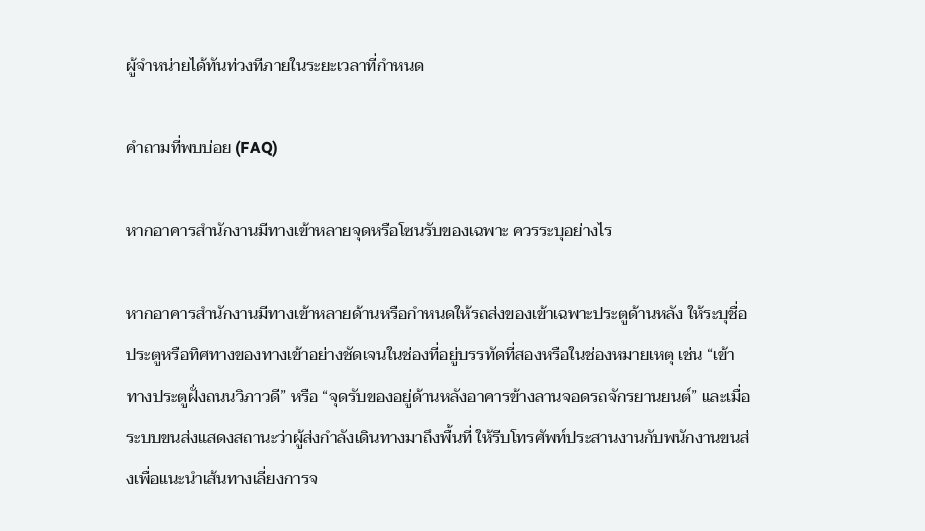ผู้จำหน่ายได้ทันท่วงทีภายในระยะเวลาที่กำหนด

คำถามที่พบบ่อย (FAQ)

หากอาคารสำนักงานมีทางเข้าหลายจุดหรือโซนรับของเฉพาะ ควรระบุอย่างไร

หากอาคารสำนักงานมีทางเข้าหลายด้านหรือกำหนดให้รถส่งของเข้าเฉพาะประตูด้านหลัง ให้ระบุชื่อประตูหรือทิศทางของทางเข้าอย่างชัดเจนในช่องที่อยู่บรรทัดที่สองหรือในช่องหมายเหตุ เช่น “เข้าทางประตูฝั่งถนนวิภาวดี” หรือ “จุดรับของอยู่ด้านหลังอาคารข้างลานจอดรถจักรยานยนต์” และเมื่อระบบขนส่งแสดงสถานะว่าผู้ส่งกำลังเดินทางมาถึงพื้นที่ ให้รีบโทรศัพท์ประสานงานกับพนักงานขนส่งเพื่อแนะนำเส้นทางเลี่ยงการจ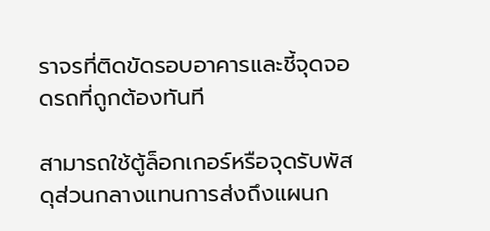ราจรที่ติดขัดรอบอาคารและชี้จุดจอดรถที่ถูกต้องทันที

สามารถใช้ตู้ล็อกเกอร์หรือจุดรับพัสดุส่วนกลางแทนการส่งถึงแผนก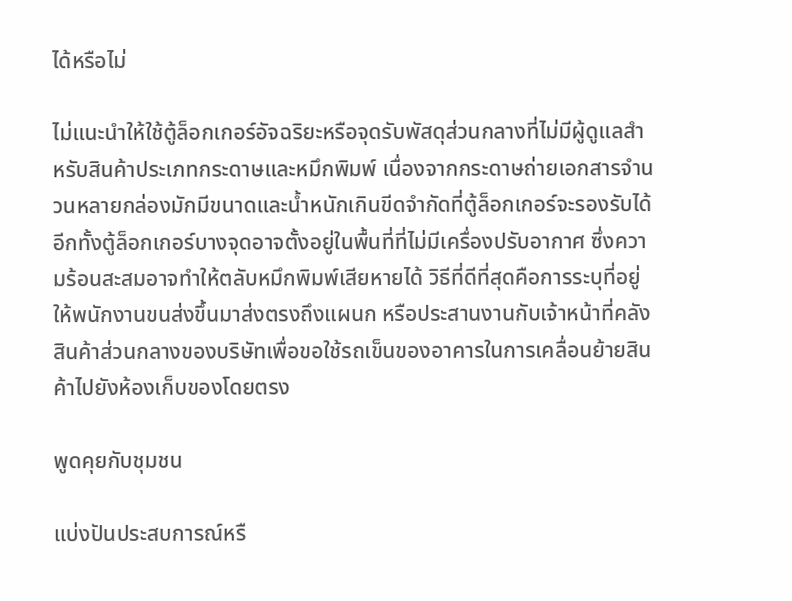ได้หรือไม่

ไม่แนะนำให้ใช้ตู้ล็อกเกอร์อัจฉริยะหรือจุดรับพัสดุส่วนกลางที่ไม่มีผู้ดูแลสำหรับสินค้าประเภทกระดาษและหมึกพิมพ์ เนื่องจากกระดาษถ่ายเอกสารจำนวนหลายกล่องมักมีขนาดและน้ำหนักเกินขีดจำกัดที่ตู้ล็อกเกอร์จะรองรับได้ อีกทั้งตู้ล็อกเกอร์บางจุดอาจตั้งอยู่ในพื้นที่ที่ไม่มีเครื่องปรับอากาศ ซึ่งความร้อนสะสมอาจทำให้ตลับหมึกพิมพ์เสียหายได้ วิธีที่ดีที่สุดคือการระบุที่อยู่ให้พนักงานขนส่งขึ้นมาส่งตรงถึงแผนก หรือประสานงานกับเจ้าหน้าที่คลังสินค้าส่วนกลางของบริษัทเพื่อขอใช้รถเข็นของอาคารในการเคลื่อนย้ายสินค้าไปยังห้องเก็บของโดยตรง

พูดคุยกับชุมชน

แบ่งปันประสบการณ์หรื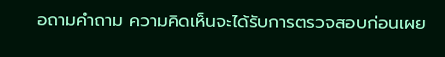อถามคำถาม ความคิดเห็นจะได้รับการตรวจสอบก่อนเผย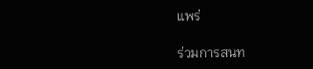แพร่

ร่วมการสนท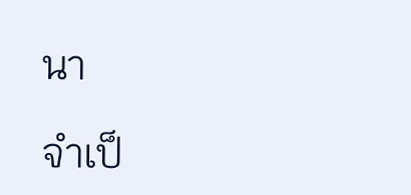นา

จำเป็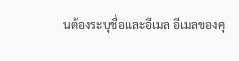นต้องระบุชื่อและอีเมล อีเมลของคุ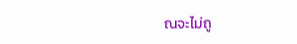ณจะไม่ถู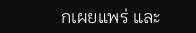กเผยแพร่ และ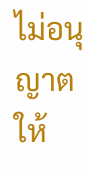ไม่อนุญาตให้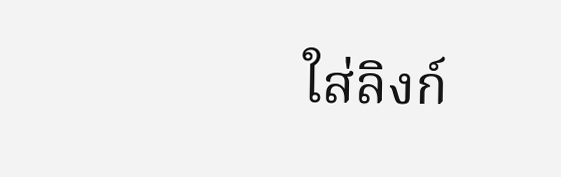ใส่ลิงก์